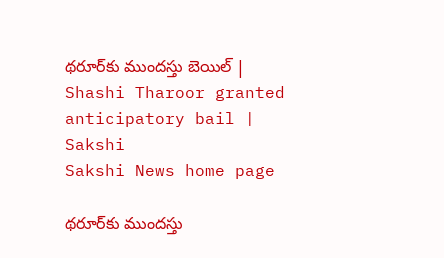థరూర్‌కు ముందస్తు బెయిల్‌ | Shashi Tharoor granted anticipatory bail | Sakshi
Sakshi News home page

థరూర్‌కు ముందస్తు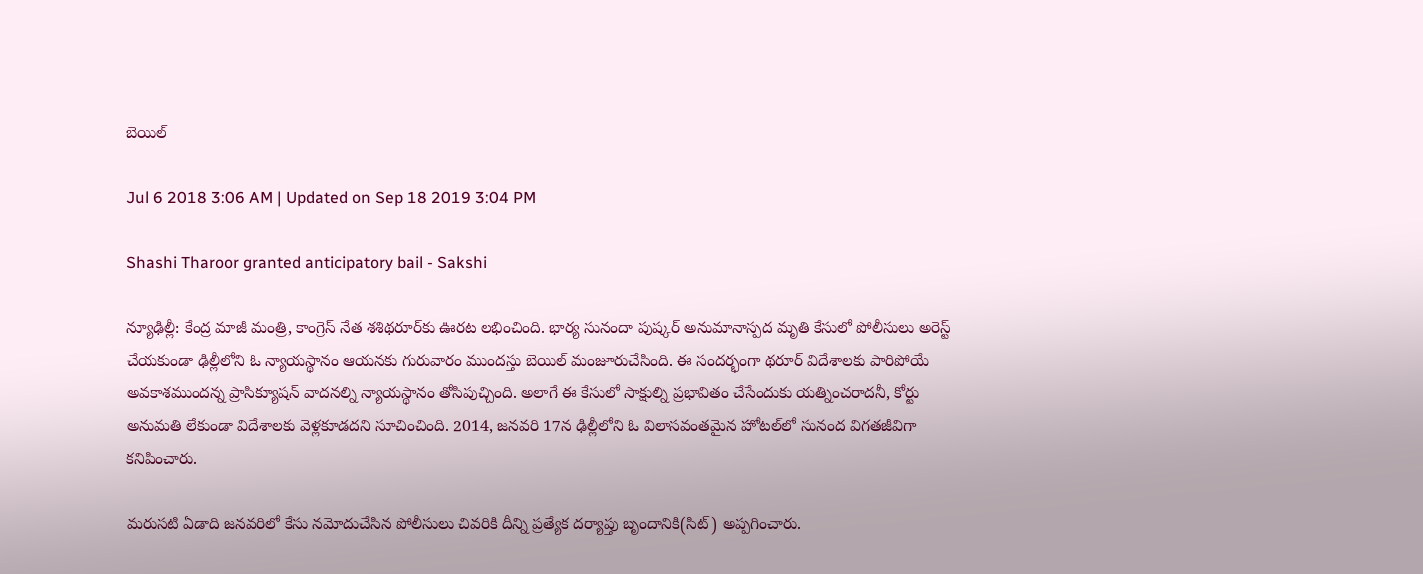బెయిల్‌

Jul 6 2018 3:06 AM | Updated on Sep 18 2019 3:04 PM

Shashi Tharoor granted anticipatory bail - Sakshi

న్యూఢిల్లీ: కేంద్ర మాజీ మంత్రి, కాంగ్రెస్‌ నేత శశిథరూర్‌కు ఊరట లభించింది. భార్య సునందా పుష్కర్‌ అనుమానాస్పద మృతి కేసులో పోలీసులు అరెస్ట్‌ చేయకుండా ఢిల్లీలోని ఓ న్యాయస్థానం ఆయనకు గురువారం ముందస్తు బెయిల్‌ మంజూరుచేసింది. ఈ సందర్భంగా థరూర్‌ విదేశాలకు పారిపోయే అవకాశముందన్న ప్రాసిక్యూషన్‌ వాదనల్ని న్యాయస్థానం తోసిపుచ్చింది. అలాగే ఈ కేసులో సాక్షుల్ని ప్రభావితం చేసేందుకు యత్నించరాదనీ, కోర్టు అనుమతి లేకుండా విదేశాలకు వెళ్లకూడదని సూచించింది. 2014, జనవరి 17న ఢిల్లీలోని ఓ విలాసవంతమైన హోటల్‌లో సునంద విగతజీవిగా కనిపించారు.

మరుసటి ఏడాది జనవరిలో కేసు నమోదుచేసిన పోలీసులు చివరికి దీన్ని ప్రత్యేక దర్యాప్తు బృందానికి(సిట్‌) అప్పగించారు.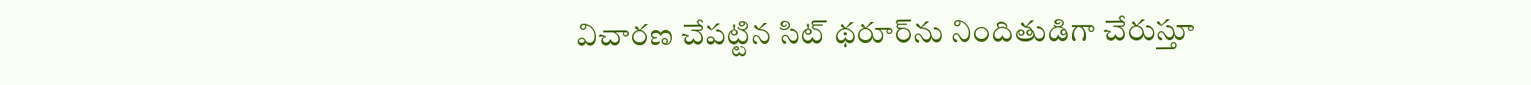విచారణ చేపట్టిన సిట్‌ థరూర్‌ను నిందితుడిగా చేరుస్తూ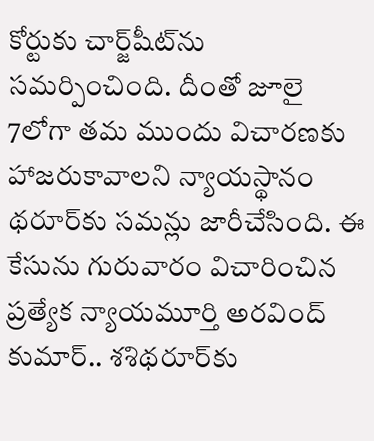కోర్టుకు చార్జ్‌షీట్‌ను సమర్పించింది. దీంతో జూలై 7లోగా తమ ముందు విచారణకు హాజరుకావాలని న్యాయస్థానం థరూర్‌కు సమన్లు జారీచేసింది. ఈ కేసును గురువారం విచారించిన ప్రత్యేక న్యాయమూర్తి అరవింద్‌ కుమార్‌.. శశిథరూర్‌కు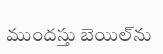ముందస్తు బెయిల్‌ను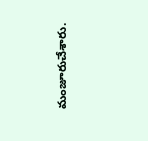మంజూరుచేశారు.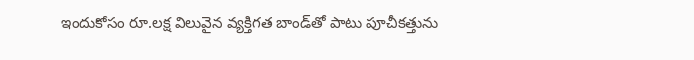ఇందుకోసం రూ.లక్ష విలువైన వ్యక్తిగత బాండ్‌తో పాటు పూచీకత్తును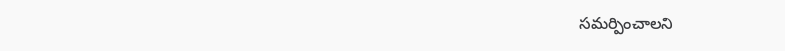సమర్పించాలని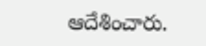ఆదేశించారు.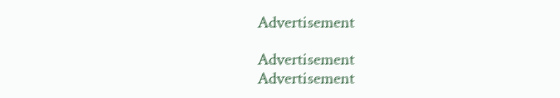Advertisement

Advertisement
Advertisement